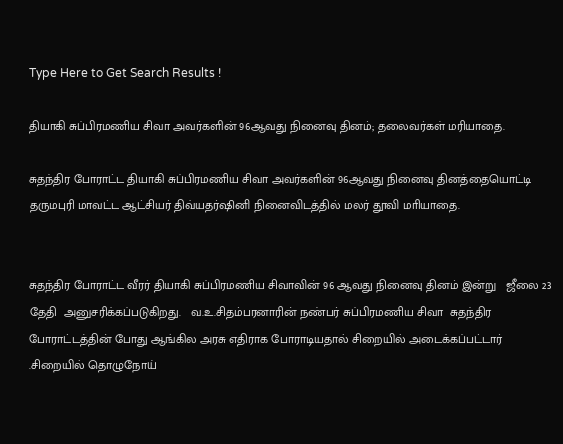Type Here to Get Search Results !

தியாகி சுப்பிரமணிய சிவா அவர்களின் 96ஆவது நினைவு தினம்; தலைவர்கள் மரியாதை.

சுதந்திர போராட்ட தியாகி சுப்பிரமணிய சிவா அவர்களின் 96ஆவது நினைவு தினத்தையொட்டி  தருமபுரி மாவட்ட ஆட்சியர் திவ்யதர்ஷினி நினைவிடத்தில் மலர் தூவி மாியாதை.


சுதந்திர போராட்ட வீரர் தியாகி சுப்பிரமணிய சிவாவின் 96 ஆவது நினைவு தினம் இன்று   ஜீலை 23 தேதி  அனுசரிக்கப்படுகிறது.   வ.உ.சிதம்பரனாரின் நண்பர் சுப்பிரமணிய சிவா  சுதந்திர போராட்டத்தின் போது ஆங்கில அரசு எதிராக போராடியதால் சிறையில் அடைக்கப்பட்டார் .சிறையில் தொழுநோய்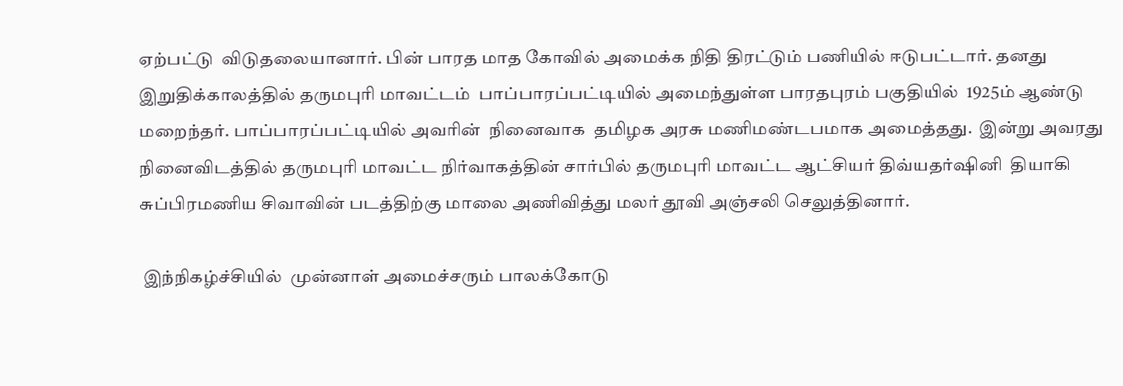ஏற்பட்டு  விடுதலையானார். பின் பாரத மாத கோவில் அமைக்க நிதி திரட்டும் பணியில் ஈடுபட்டார். தனது  இறுதிக்காலத்தில் தருமபுரி மாவட்டம்  பாப்பாரப்பட்டியில் அமைந்துள்ள பாரதபுரம் பகுதியில்  1925ம் ஆண்டு மறைந்தர். பாப்பாரப்பட்டியில் அவரின்  நினைவாக  தமிழக அரசு மணிமண்டபமாக அமைத்தது.  இன்று அவரது நினைவிடத்தில் தருமபுரி மாவட்ட நிர்வாகத்தின் சார்பில் தருமபுரி மாவட்ட ஆட்சியர் திவ்யதர்ஷினி  தியாகி சுப்பிரமணிய சிவாவின் படத்திற்கு மாலை அணிவித்து மலர் தூவி அஞ்சலி செலுத்தினார்.

 இந்நிகழ்ச்சியில்  முன்னாள் அமைச்சரும் பாலக்கோடு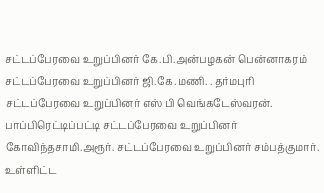சட்டப்பேரவை உறுப்பினர் கே.பி.அன்பழகன் பென்னாகரம் சட்டப்பேரவை உறுப்பினர் ஜி.கே.மணி. . தர்மபுரி சட்டப்பேரவை உறுப்பினர் எஸ் பி வெங்கடேஸ்வரன். பாப்பிரெட்டிப்பட்டி சட்டப்பேரவை உறுப்பினர் கோவிந்தசாமி.அரூர். சட்டப்பேரவை உறுப்பினர் சம்பத்குமார். உள்ளிட்ட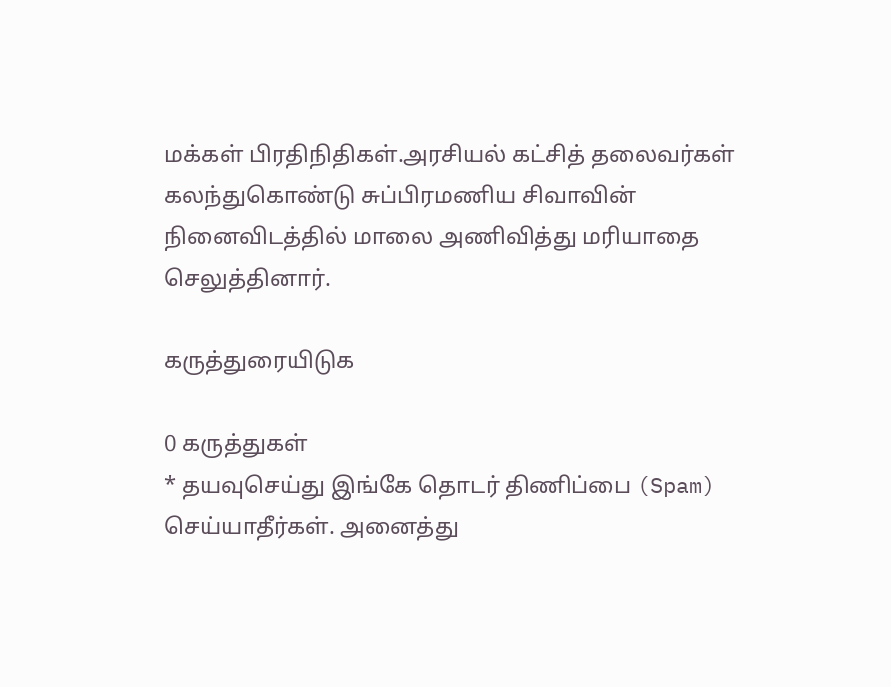மக்கள் பிரதிநிதிகள்.அரசியல் கட்சித் தலைவர்கள் கலந்துகொண்டு சுப்பிரமணிய சிவாவின் நினைவிடத்தில் மாலை அணிவித்து மரியாதை செலுத்தினார்.

கருத்துரையிடுக

0 கருத்துகள்
* தயவுசெய்து இங்கே தொடர் திணிப்பை (Spam) செய்யாதீர்கள். அனைத்து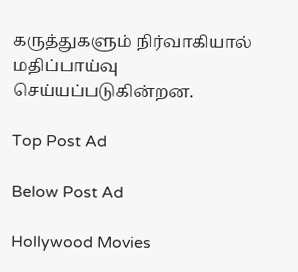கருத்துகளும் நிர்வாகியால் மதிப்பாய்வு செய்யப்படுகின்றன.

Top Post Ad

Below Post Ad

Hollywood Movies